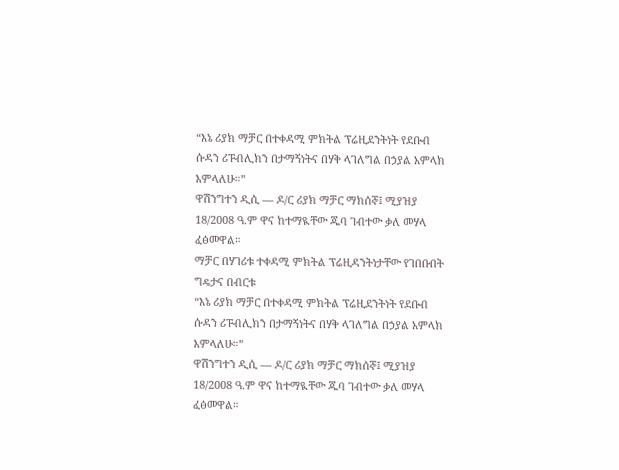“እኔ ሪያክ ማቻር በተቀዳሚ ምክትል ፕሬዚደንትነት የደቡብ ሱዳን ሪፑብሊክን በታማኝነትና በሃቅ ላገለግል በኃያል አምላክ እምላለሁ።”
ዋሽንግተን ዲሲ — ዶ/ር ሪያክ ማቻር ማክሰኞ፤ ሚያዝያ 18/2008 ዓ.ም ዋና ከተማዪቸው ጁባ ገብተው ቃለ መሃላ ፈፅመዋል።
ማቻር በሃገሪቱ ተቀዳሚ ምክትል ፕሬዚዳንትነታቸው የገበቡበት ግዴታና በብርቱ
“እኔ ሪያክ ማቻር በተቀዳሚ ምክትል ፕሬዚደንትነት የደቡብ ሱዳን ሪፑብሊክን በታማኝነትና በሃቅ ላገለግል በኃያል አምላክ እምላለሁ።”
ዋሽንግተን ዲሲ — ዶ/ር ሪያክ ማቻር ማክሰኞ፤ ሚያዝያ 18/2008 ዓ.ም ዋና ከተማዪቸው ጁባ ገብተው ቃለ መሃላ ፈፅመዋል።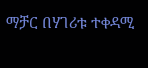ማቻር በሃገሪቱ ተቀዳሚ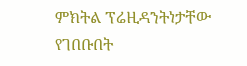ምክትል ፕሬዚዳንትነታቸው የገበቡበት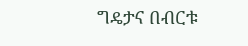ግዴታና በብርቱ